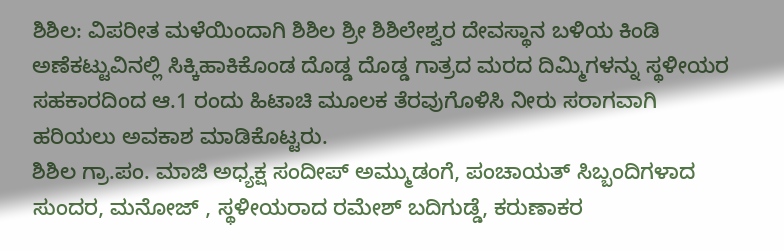ಶಿಶಿಲ: ವಿಪರೀತ ಮಳೆಯಿಂದಾಗಿ ಶಿಶಿಲ ಶ್ರೀ ಶಿಶಿಲೇಶ್ವರ ದೇವಸ್ಥಾನ ಬಳಿಯ ಕಿಂಡಿ ಅಣೆಕಟ್ಟುವಿನಲ್ಲಿ ಸಿಕ್ಕಿಹಾಕಿಕೊಂಡ ದೊಡ್ಡ ದೊಡ್ಡ ಗಾತ್ರದ ಮರದ ದಿಮ್ಮಿಗಳನ್ನು ಸ್ಥಳೀಯರ ಸಹಕಾರದಿಂದ ಆ.1 ರಂದು ಹಿಟಾಚಿ ಮೂಲಕ ತೆರವುಗೊಳಿಸಿ ನೀರು ಸರಾಗವಾಗಿ ಹರಿಯಲು ಅವಕಾಶ ಮಾಡಿಕೊಟ್ಟರು.
ಶಿಶಿಲ ಗ್ರಾ.ಪಂ. ಮಾಜಿ ಅಧ್ಯಕ್ಷ ಸಂದೀಪ್ ಅಮ್ಮುಡಂಗೆ, ಪಂಚಾಯತ್ ಸಿಬ್ಬಂದಿಗಳಾದ ಸುಂದರ, ಮನೋಜ್ , ಸ್ಥಳೀಯರಾದ ರಮೇಶ್ ಬದಿಗುಡ್ಡೆ, ಕರುಣಾಕರ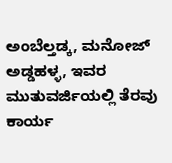ಅಂಬೆಲ್ತಡ್ಕ, ಮನೋಜ್ ಅಡ್ಡಹಳ್ಳ, ಇವರ ಮುತುವರ್ಜಿಯಲ್ಲಿ ತೆರವು ಕಾರ್ಯ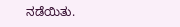ನಡೆಯಿತು.